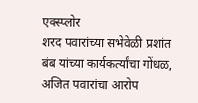एक्स्प्लोर
शरद पवारांच्या सभेवेळी प्रशांत बंब यांच्या कार्यकर्त्यांचा गोंधळ, अजित पवारांचा आरोप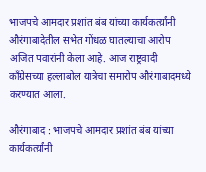भाजपचे आमदार प्रशांत बंब यांच्या कार्यकर्त्य़ांनी औरंगाबादेतील सभेत गोंधळ घातल्याचा आरोप अजित पवारांनी केला आहे. आज राष्ट्रवादी काँग्रेसच्या हल्लाबोल यात्रेचा समारोप औरंगाबादमध्ये करण्यात आला.

औरंगाबाद : भाजपचे आमदार प्रशांत बंब यांच्या कार्यकर्त्य़ांनी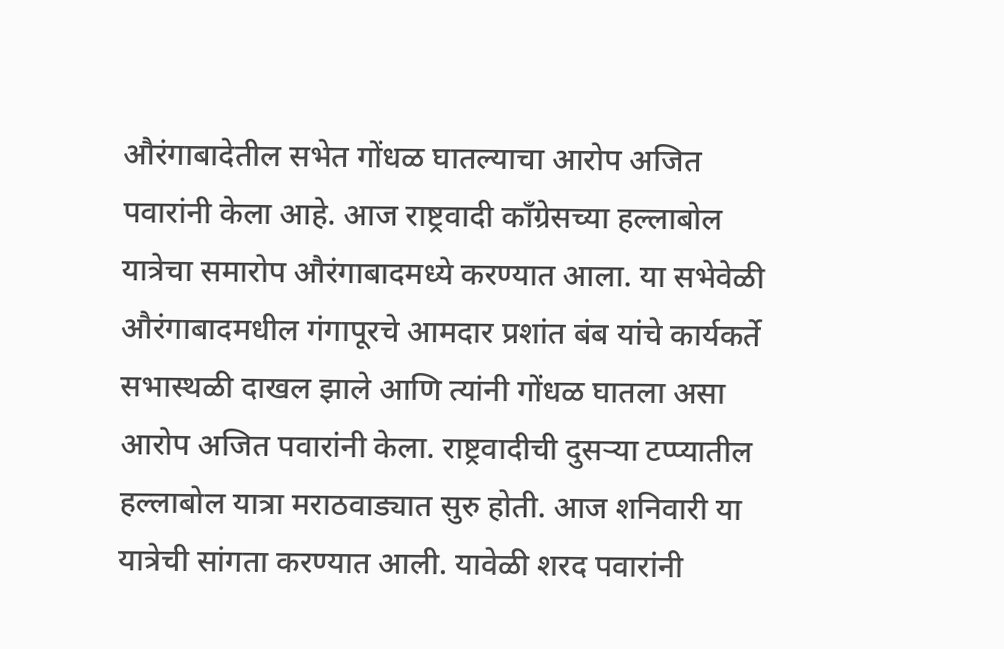औरंगाबादेतील सभेत गोंधळ घातल्याचा आरोप अजित पवारांनी केला आहे. आज राष्ट्रवादी काँग्रेसच्या हल्लाबोल यात्रेचा समारोप औरंगाबादमध्ये करण्यात आला. या सभेवेळी औरंगाबादमधील गंगापूरचे आमदार प्रशांत बंब यांचे कार्यकर्ते सभास्थळी दाखल झाले आणि त्यांनी गोंधळ घातला असा आरोप अजित पवारांनी केला. राष्ट्रवादीची दुसऱ्या टप्प्यातील हल्लाबोल यात्रा मराठवाड्यात सुरु होती. आज शनिवारी या यात्रेची सांगता करण्यात आली. यावेळी शरद पवारांनी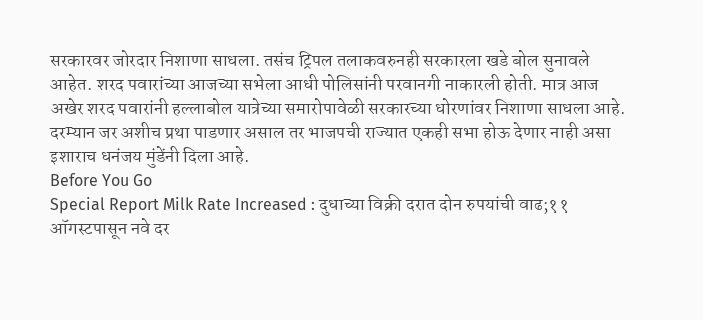सरकारवर जोरदार निशाणा साधला. तसंच ट्रिपल तलाकवरुनही सरकारला खडे बोल सुनावले आहेत. शरद पवारांच्या आजच्या सभेला आधी पोलिसांनी परवानगी नाकारली होती. मात्र आज अखेर शरद पवारांनी हल्लाबोल यात्रेच्या समारोपावेळी सरकारच्या धोरणांवर निशाणा साधला आहे. दरम्यान जर अशीच प्रथा पाडणार असाल तर भाजपची राज्यात एकही सभा होऊ देणार नाही असा इशाराच धनंजय मुंडेंनी दिला आहे.
Before You Go
Special Report Milk Rate Increased : दुधाच्या विक्री दरात दोन रुपयांची वाढ;११ ऑगस्टपासून नवे दर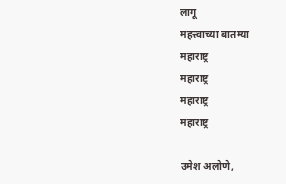लागू
महत्त्वाच्या बातम्या
महाराष्ट्र
महाराष्ट्र
महाराष्ट्र
महाराष्ट्र

उमेश अलोणे,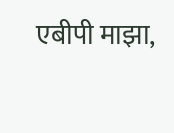एबीपी माझा,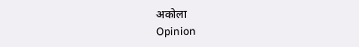अकोला
Opinion